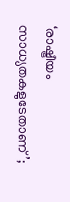‘രാഷ്ട്രീയം സാധ്യതകളുടേതാണ്’;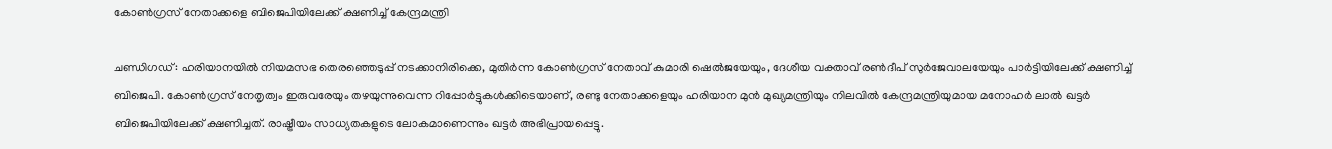കോണ്‍ഗ്രസ് നേതാക്കളെ ബിജെപിയിലേക്ക് ക്ഷണിച്ച് കേന്ദ്രമന്ത്രി

ചണ്ഡിഗഡ് : ഹരിയാനയില്‍ നിയമസഭ തെരഞ്ഞെടുപ്പ് നടക്കാനിരിക്കെ, മുതിര്‍ന്ന കോണ്‍ഗ്രസ് നേതാവ് കുമാരി ഷെല്‍ജയേയും, ദേശീയ വക്താവ് രണ്‍ദീപ് സുര്‍ജേവാലയേയും പാര്‍ട്ടിയിലേക്ക് ക്ഷണിച്ച് ബിജെപി. കോണ്‍ഗ്രസ് നേതൃത്വം ഇരുവരേയും തഴയുന്നുവെന്ന റിപ്പോര്‍ട്ടുകള്‍ക്കിടെയാണ്, രണ്ടു നേതാക്കളെയും ഹരിയാന മുന്‍ മുഖ്യമന്ത്രിയും നിലവില്‍ കേന്ദ്രമന്ത്രിയുമായ മനോഹര്‍ ലാല്‍ ഖട്ടര്‍ ബിജെപിയിലേക്ക് ക്ഷണിച്ചത്. രാഷ്ട്രീയം സാധ്യതകളുടെ ലോകമാണെന്നും ഖട്ടര്‍ അഭിപ്രായപ്പെട്ടു.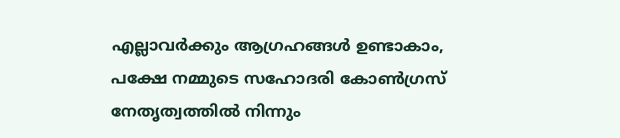എല്ലാവര്‍ക്കും ആഗ്രഹങ്ങള്‍ ഉണ്ടാകാം, പക്ഷേ നമ്മുടെ സഹോദരി കോണ്‍ഗ്രസ് നേതൃത്വത്തില്‍ നിന്നും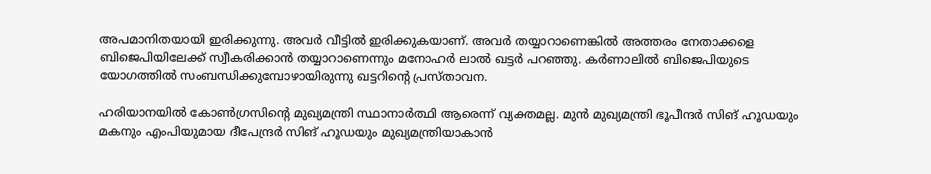അപമാനിതയായി ഇരിക്കുന്നു. അവര്‍ വീട്ടില്‍ ഇരിക്കുകയാണ്. അവര്‍ തയ്യാറാണെങ്കില്‍ അത്തരം നേതാക്കളെ ബിജെപിയിലേക്ക് സ്വീകരിക്കാന്‍ തയ്യാറാണെന്നും മനോഹര്‍ ലാല്‍ ഖട്ടര്‍ പറഞ്ഞു. കര്‍ണാലില്‍ ബിജെപിയുടെ യോഗത്തില്‍ സംബന്ധിക്കുമ്പോഴായിരുന്നു ഖട്ടറിന്റെ പ്രസ്താവന.

ഹരിയാനയില്‍ കോണ്‍ഗ്രസിന്റെ മുഖ്യമന്ത്രി സ്ഥാനാര്‍ത്ഥി ആരെന്ന് വ്യക്തമല്ല. മുന്‍ മുഖ്യമന്ത്രി ഭൂപീന്ദര്‍ സിങ് ഹൂഡയും മകനും എംപിയുമായ ദീപേന്ദ്രര്‍ സിങ് ഹൂഡയും മുഖ്യമന്ത്രിയാകാന്‍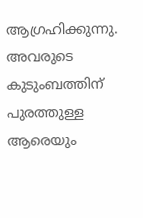ആഗ്രഹിക്കുന്നു. അവരുടെ കുടുംബത്തിന് പുരത്തുള്ള ആരെയും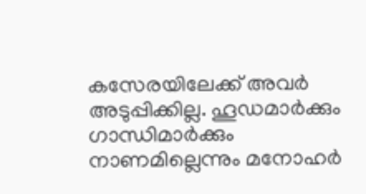കസേരയിലേക്ക് അവര്‍ അടുപ്പിക്കില്ല. ഹൂഡമാര്‍ക്കും ഗാന്ധിമാര്‍ക്കും നാണമില്ലെന്നും മനോഹര്‍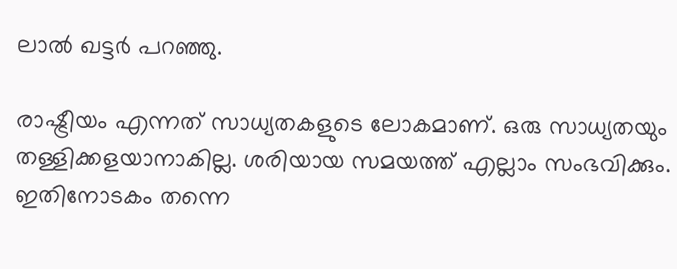ലാല്‍ ഖട്ടര്‍ പറഞ്ഞു.

രാഷ്ട്രീയം എന്നത് സാധ്യതകളുടെ ലോകമാണ്. ഒരു സാധ്യതയും തള്ളിക്കളയാനാകില്ല. ശരിയായ സമയത്ത് എല്ലാം സംഭവിക്കും. ഇതിനോടകം തന്നെ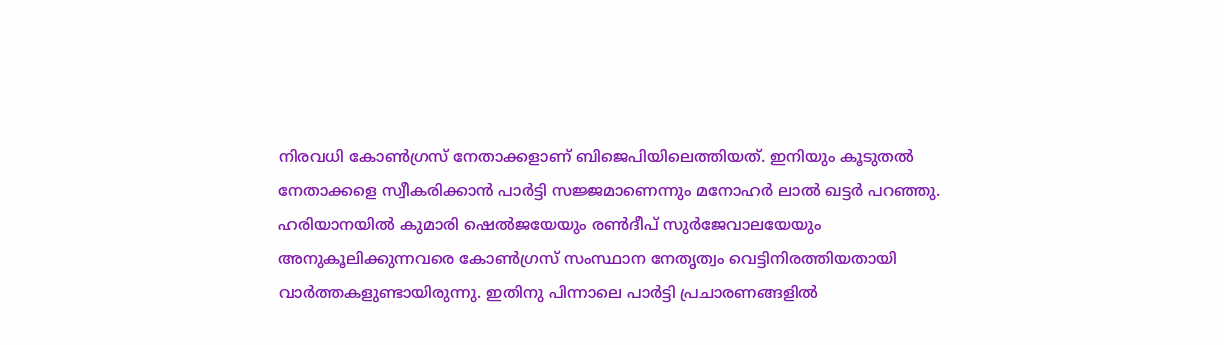നിരവധി കോണ്‍ഗ്രസ് നേതാക്കളാണ് ബിജെപിയിലെത്തിയത്. ഇനിയും കൂടുതല്‍ നേതാക്കളെ സ്വീകരിക്കാന്‍ പാര്‍ട്ടി സജ്ജമാണെന്നും മനോഹര്‍ ലാല്‍ ഖട്ടര്‍ പറഞ്ഞു. ഹരിയാനയില്‍ കുമാരി ഷെല്‍ജയേയും രണ്‍ദീപ് സുര്‍ജേവാലയേയും അനുകൂലിക്കുന്നവരെ കോണ്‍ഗ്രസ് സംസ്ഥാന നേതൃത്വം വെട്ടിനിരത്തിയതായി  വാര്‍ത്തകളുണ്ടായിരുന്നു. ഇതിനു പിന്നാലെ പാര്‍ട്ടി പ്രചാരണങ്ങളില്‍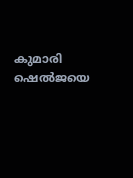കുമാരി ഷെല്‍ജയെ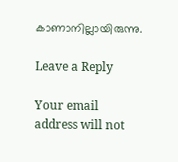കാണാനില്ലായിരുന്നു.

Leave a Reply

Your email address will not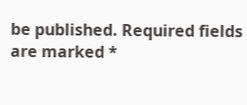be published. Required fields are marked *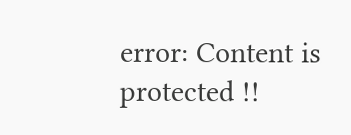error: Content is protected !!